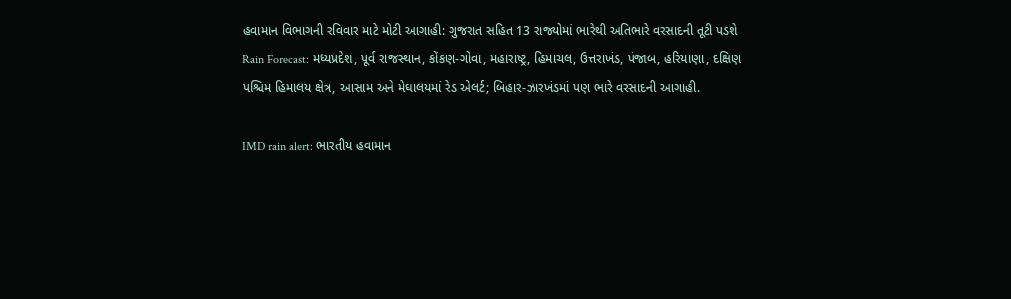હવામાન વિભાગની રવિવાર માટે મોટી આગાહી: ગુજરાત સહિત 13 રાજ્યોમાં ભારેથી અતિભારે વરસાદની તૂટી પડશે
Rain Forecast: મધ્યપ્રદેશ, પૂર્વ રાજસ્થાન, કોંકણ-ગોવા, મહારાષ્ટ્ર, હિમાચલ, ઉત્તરાખંડ, પંજાબ, હરિયાણા, દક્ષિણ પશ્ચિમ હિમાલય ક્ષેત્ર, આસામ અને મેઘાલયમાં રેડ એલર્ટ; બિહાર-ઝારખંડમાં પણ ભારે વરસાદની આગાહી.

IMD rain alert: ભારતીય હવામાન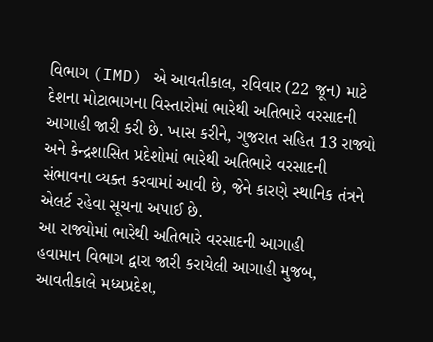વિભાગ (IMD) એ આવતીકાલ, રવિવાર (22 જૂન) માટે દેશના મોટાભાગના વિસ્તારોમાં ભારેથી અતિભારે વરસાદની આગાહી જારી કરી છે. ખાસ કરીને, ગુજરાત સહિત 13 રાજ્યો અને કેન્દ્રશાસિત પ્રદેશોમાં ભારેથી અતિભારે વરસાદની સંભાવના વ્યક્ત કરવામાં આવી છે, જેને કારણે સ્થાનિક તંત્રને એલર્ટ રહેવા સૂચના અપાઈ છે.
આ રાજ્યોમાં ભારેથી અતિભારે વરસાદની આગાહી
હવામાન વિભાગ દ્વારા જારી કરાયેલી આગાહી મુજબ, આવતીકાલે મધ્યપ્રદેશ,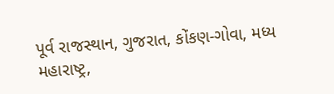પૂર્વ રાજસ્થાન, ગુજરાત, કોંકણ-ગોવા, મધ્ય મહારાષ્ટ્ર,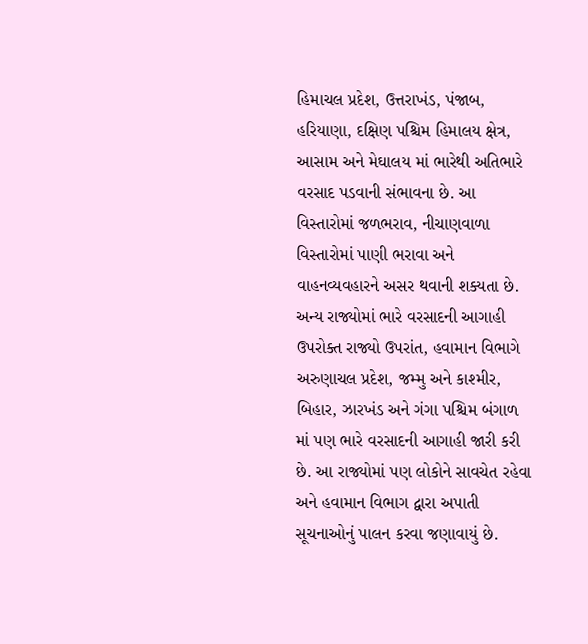હિમાચલ પ્રદેશ, ઉત્તરાખંડ, પંજાબ, હરિયાણા, દક્ષિણ પશ્ચિમ હિમાલય ક્ષેત્ર, આસામ અને મેઘાલય માં ભારેથી અતિભારે વરસાદ પડવાની સંભાવના છે. આ વિસ્તારોમાં જળભરાવ, નીચાણવાળા વિસ્તારોમાં પાણી ભરાવા અને વાહનવ્યવહારને અસર થવાની શક્યતા છે.
અન્ય રાજ્યોમાં ભારે વરસાદની આગાહી
ઉપરોક્ત રાજ્યો ઉપરાંત, હવામાન વિભાગે અરુણાચલ પ્રદેશ, જમ્મુ અને કાશ્મીર, બિહાર, ઝારખંડ અને ગંગા પશ્ચિમ બંગાળ માં પણ ભારે વરસાદની આગાહી જારી કરી છે. આ રાજ્યોમાં પણ લોકોને સાવચેત રહેવા અને હવામાન વિભાગ દ્વારા અપાતી સૂચનાઓનું પાલન કરવા જણાવાયું છે.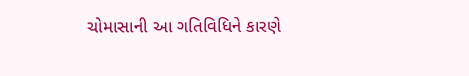ચોમાસાની આ ગતિવિધિને કારણે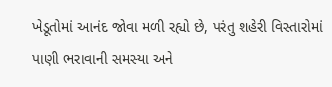ખેડૂતોમાં આનંદ જોવા મળી રહ્યો છે, પરંતુ શહેરી વિસ્તારોમાં પાણી ભરાવાની સમસ્યા અને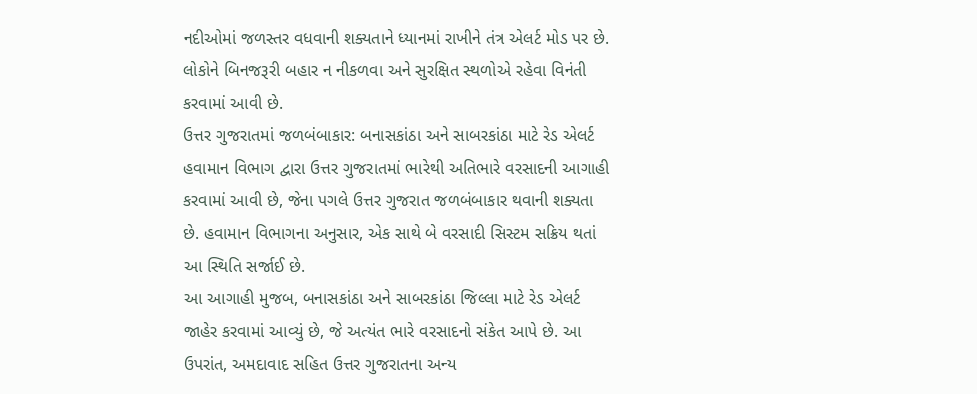નદીઓમાં જળસ્તર વધવાની શક્યતાને ધ્યાનમાં રાખીને તંત્ર એલર્ટ મોડ પર છે. લોકોને બિનજરૂરી બહાર ન નીકળવા અને સુરક્ષિત સ્થળોએ રહેવા વિનંતી કરવામાં આવી છે.
ઉત્તર ગુજરાતમાં જળબંબાકાર: બનાસકાંઠા અને સાબરકાંઠા માટે રેડ એલર્ટ
હવામાન વિભાગ દ્વારા ઉત્તર ગુજરાતમાં ભારેથી અતિભારે વરસાદની આગાહી કરવામાં આવી છે, જેના પગલે ઉત્તર ગુજરાત જળબંબાકાર થવાની શક્યતા છે. હવામાન વિભાગના અનુસાર, એક સાથે બે વરસાદી સિસ્ટમ સક્રિય થતાં આ સ્થિતિ સર્જાઈ છે.
આ આગાહી મુજબ, બનાસકાંઠા અને સાબરકાંઠા જિલ્લા માટે રેડ એલર્ટ જાહેર કરવામાં આવ્યું છે, જે અત્યંત ભારે વરસાદનો સંકેત આપે છે. આ ઉપરાંત, અમદાવાદ સહિત ઉત્તર ગુજરાતના અન્ય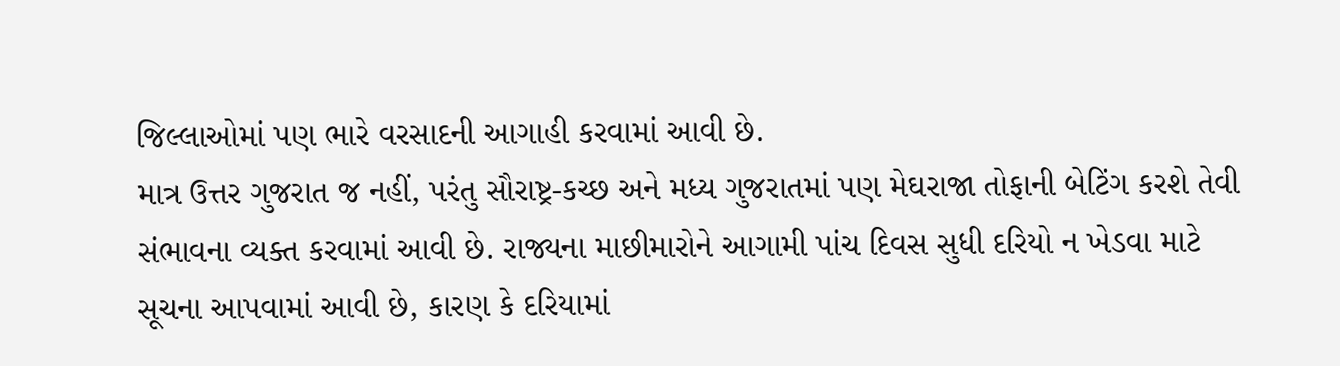જિલ્લાઓમાં પણ ભારે વરસાદની આગાહી કરવામાં આવી છે.
માત્ર ઉત્તર ગુજરાત જ નહીં, પરંતુ સૌરાષ્ટ્ર-કચ્છ અને મધ્ય ગુજરાતમાં પણ મેઘરાજા તોફાની બેટિંગ કરશે તેવી સંભાવના વ્યક્ત કરવામાં આવી છે. રાજ્યના માછીમારોને આગામી પાંચ દિવસ સુધી દરિયો ન ખેડવા માટે સૂચના આપવામાં આવી છે, કારણ કે દરિયામાં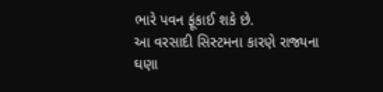ભારે પવન ફૂંકાઈ શકે છે.
આ વરસાદી સિસ્ટમના કારણે રાજ્યના ઘણા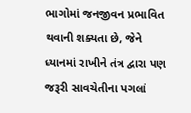ભાગોમાં જનજીવન પ્રભાવિત થવાની શક્યતા છે, જેને ધ્યાનમાં રાખીને તંત્ર દ્વારા પણ જરૂરી સાવચેતીના પગલાં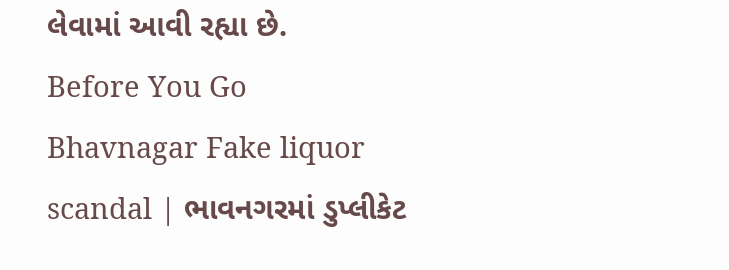લેવામાં આવી રહ્યા છે.
Before You Go
Bhavnagar Fake liquor scandal | ભાવનગરમાં ડુપ્લીકેટ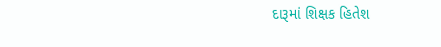દારૂમાં શિક્ષક હિતેશ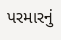પરમારનું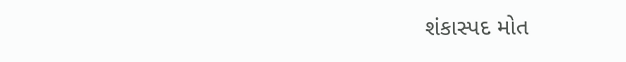શંકાસ્પદ મોત